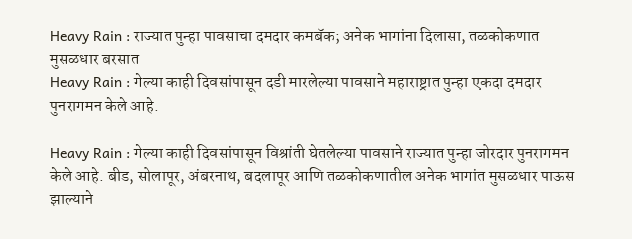Heavy Rain : राज्यात पुन्हा पावसाचा दमदार कमबॅक; अनेक भागांना दिलासा, तळकोकणात मुसळधार बरसात
Heavy Rain : गेल्या काही दिवसांपासून दडी मारलेल्या पावसाने महाराष्ट्रात पुन्हा एकदा दमदार पुनरागमन केले आहे.

Heavy Rain : गेल्या काही दिवसांपासून विश्रांती घेतलेल्या पावसाने राज्यात पुन्हा जोरदार पुनरागमन केले आहे. बीड, सोलापूर, अंबरनाथ, बदलापूर आणि तळकोकणातील अनेक भागांत मुसळधार पाऊस झाल्याने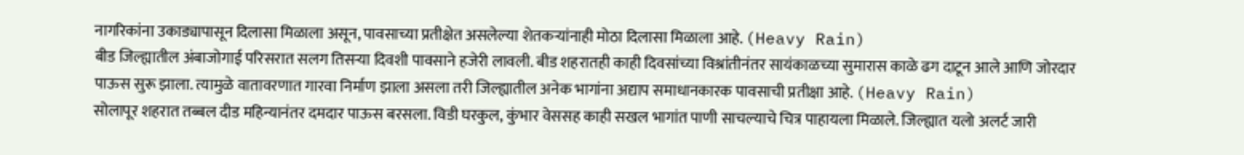नागरिकांना उकाड्यापासून दिलासा मिळाला असून, पावसाच्या प्रतीक्षेत असलेल्या शेतकऱ्यांनाही मोठा दिलासा मिळाला आहे. (Heavy Rain)
बीड जिल्ह्यातील अंबाजोगाई परिसरात सलग तिसऱ्या दिवशी पावसाने हजेरी लावली. बीड शहरातही काही दिवसांच्या विश्रांतीनंतर सायंकाळच्या सुमारास काळे ढग दाटून आले आणि जोरदार पाऊस सुरू झाला. त्यामुळे वातावरणात गारवा निर्माण झाला असला तरी जिल्ह्यातील अनेक भागांना अद्याप समाधानकारक पावसाची प्रतीक्षा आहे. (Heavy Rain)
सोलापूर शहरात तब्बल दीड महिन्यानंतर दमदार पाऊस बरसला. विडी घरकुल, कुंभार वेससह काही सखल भागांत पाणी साचल्याचे चित्र पाहायला मिळाले. जिल्ह्यात यलो अलर्ट जारी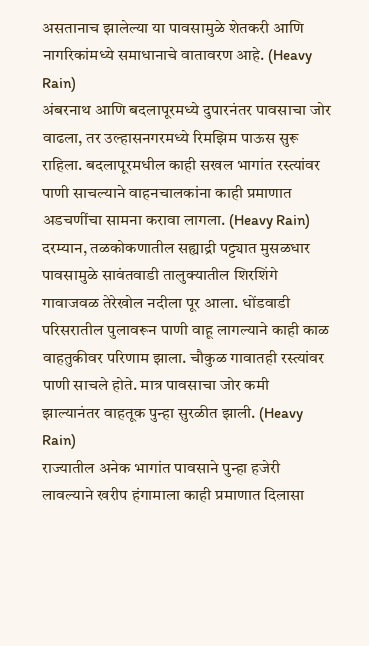असतानाच झालेल्या या पावसामुळे शेतकरी आणि नागरिकांमध्ये समाधानाचे वातावरण आहे. (Heavy Rain)
अंबरनाथ आणि बदलापूरमध्ये दुपारनंतर पावसाचा जोर वाढला, तर उल्हासनगरमध्ये रिमझिम पाऊस सुरू राहिला. बदलापूरमधील काही सखल भागांत रस्त्यांवर पाणी साचल्याने वाहनचालकांना काही प्रमाणात अडचणींचा सामना करावा लागला. (Heavy Rain)
दरम्यान, तळकोकणातील सह्याद्री पट्ट्यात मुसळधार पावसामुळे सावंतवाडी तालुक्यातील शिरशिंगे गावाजवळ तेरेखोल नदीला पूर आला. धोंडवाडी परिसरातील पुलावरून पाणी वाहू लागल्याने काही काळ वाहतुकीवर परिणाम झाला. चौकुळ गावातही रस्त्यांवर पाणी साचले होते. मात्र पावसाचा जोर कमी झाल्यानंतर वाहतूक पुन्हा सुरळीत झाली. (Heavy Rain)
राज्यातील अनेक भागांत पावसाने पुन्हा हजेरी लावल्याने खरीप हंगामाला काही प्रमाणात दिलासा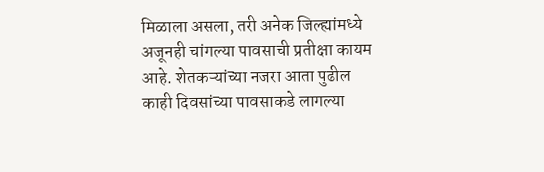मिळाला असला, तरी अनेक जिल्ह्यांमध्ये अजूनही चांगल्या पावसाची प्रतीक्षा कायम आहे. शेतकऱ्यांच्या नजरा आता पुढील काही दिवसांच्या पावसाकडे लागल्या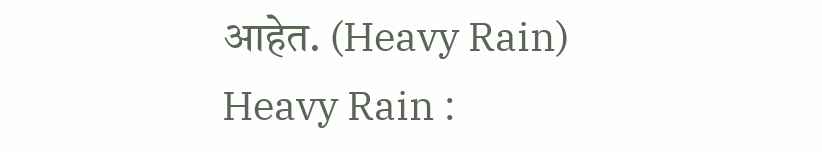आहेत. (Heavy Rain)
Heavy Rain :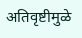अतिवृष्टीमुळे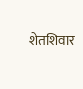शेतशिवार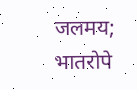जलमय; भातरोपे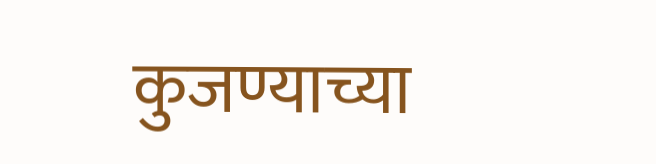कुजण्याच्या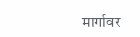मार्गावर